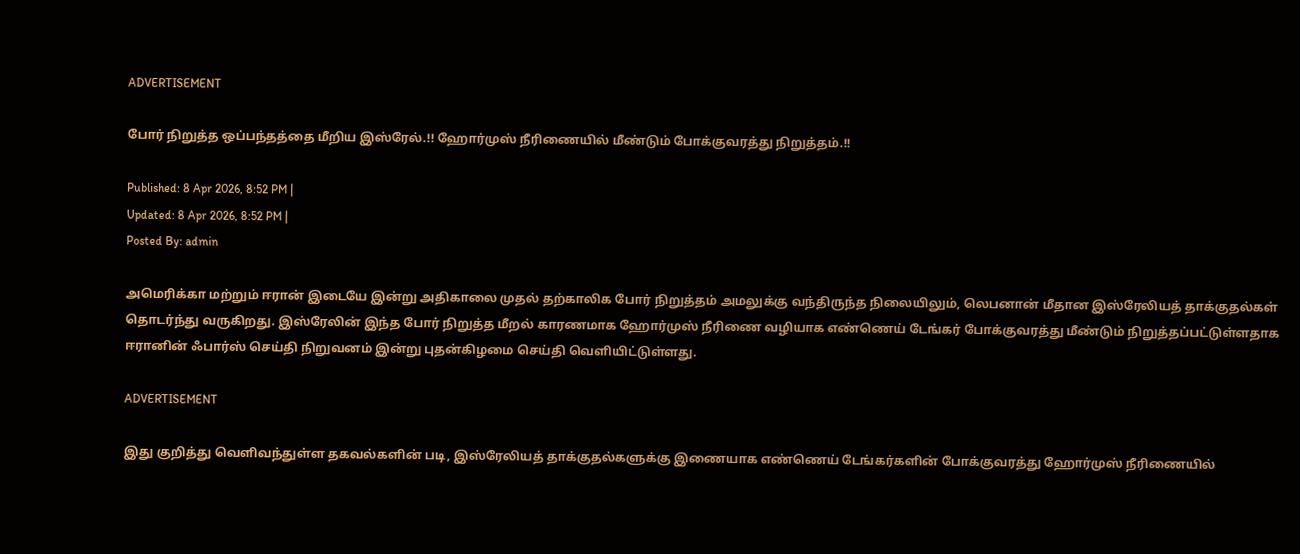ADVERTISEMENT

போர் நிறுத்த ஒப்பந்தத்தை மீறிய இஸ்ரேல்.!! ஹோர்முஸ் நீரிணையில் மீண்டும் போக்குவரத்து நிறுத்தம்.!!

Published: 8 Apr 2026, 8:52 PM |
Updated: 8 Apr 2026, 8:52 PM |
Posted By: admin

அமெரிக்கா மற்றும் ஈரான் இடையே இன்று அதிகாலை முதல் தற்காலிக போர் நிறுத்தம் அமலுக்கு வந்திருந்த நிலையிலும், லெபனான் மீதான இஸ்ரேலியத் தாக்குதல்கள் தொடர்ந்து வருகிறது. இஸ்ரேலின் இந்த போர் நிறுத்த மீறல் காரணமாக ஹோர்முஸ் நீரிணை வழியாக எண்ணெய் டேங்கர் போக்குவரத்து மீண்டும் நிறுத்தப்பட்டுள்ளதாக ஈரானின் ஃபார்ஸ் செய்தி நிறுவனம் இன்று புதன்கிழமை செய்தி வெளியிட்டுள்ளது.

ADVERTISEMENT

இது குறித்து வெளிவந்துள்ள தகவல்களின் படி, இஸ்ரேலியத் தாக்குதல்களுக்கு இணையாக எண்ணெய் டேங்கர்களின் போக்குவரத்து ஹோர்முஸ் நீரிணையில்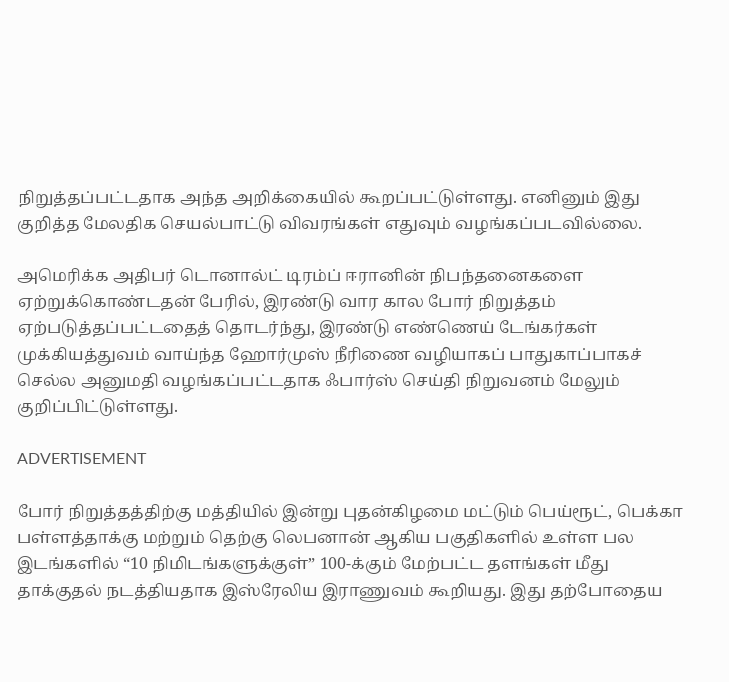நிறுத்தப்பட்டதாக அந்த அறிக்கையில் கூறப்பட்டுள்ளது. எனினும் இது குறித்த மேலதிக செயல்பாட்டு விவரங்கள் எதுவும் வழங்கப்படவில்லை.

அமெரிக்க அதிபர் டொனால்ட் டிரம்ப் ஈரானின் நிபந்தனைகளை ஏற்றுக்கொண்டதன் பேரில், இரண்டு வார கால போர் நிறுத்தம் ஏற்படுத்தப்பட்டதைத் தொடர்ந்து, இரண்டு எண்ணெய் டேங்கர்கள் முக்கியத்துவம் வாய்ந்த ஹோர்முஸ் நீரிணை வழியாகப் பாதுகாப்பாகச் செல்ல அனுமதி வழங்கப்பட்டதாக ஃபார்ஸ் செய்தி நிறுவனம் மேலும் குறிப்பிட்டுள்ளது.

ADVERTISEMENT

போர் நிறுத்தத்திற்கு மத்தியில் இன்று புதன்கிழமை மட்டும் பெய்ரூட், பெக்கா பள்ளத்தாக்கு மற்றும் தெற்கு லெபனான் ஆகிய பகுதிகளில் உள்ள பல இடங்களில் “10 நிமிடங்களுக்குள்” 100-க்கும் மேற்பட்ட தளங்கள் மீது தாக்குதல் நடத்தியதாக இஸ்ரேலிய இராணுவம் கூறியது. இது தற்போதைய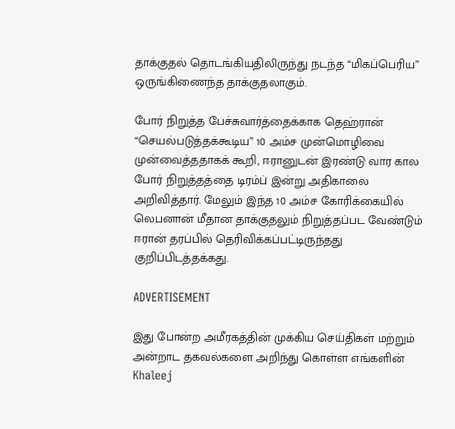தாக்குதல் தொடங்கியதிலிருந்து நடந்த “மிகப்பெரிய” ஒருங்கிணைந்த தாக்குதலாகும்.

போர் நிறுத்த பேச்சுவார்த்தைக்காக தெஹ்ரான் “செயல்படுத்தக்கூடிய” 10 அம்ச முன்மொழிவை முன்வைத்ததாகக் கூறி, ஈரானுடன் இரண்டு வார கால போர் நிறுத்தத்தை டிரம்ப் இன்று அதிகாலை அறிவித்தார். மேலும் இந்த 10 அம்ச கோரிக்கையில் லெபனான் மீதான தாக்குதலும் நிறுத்தப்பட வேண்டும் ஈரான் தரப்பில் தெரிவிக்கப்பட்டிருந்தது குறிப்பிடத்தக்கது.

ADVERTISEMENT

இது போன்ற அமீரகத்தின் முக்கிய செய்திகள் மற்றும் அன்றாட தகவல்களை அறிந்து கொள்ள எங்களின் Khaleej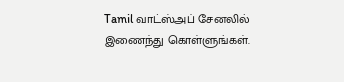Tamil வாட்ஸ்அப் சேனலில் இணைந்து கொள்ளுங்கள்.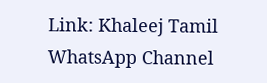Link: Khaleej Tamil WhatsApp Channel